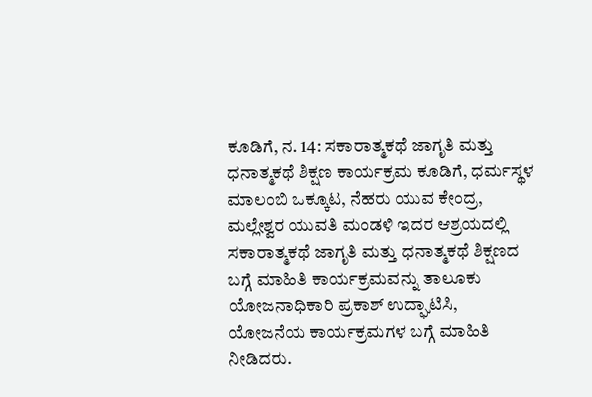ಕೂಡಿಗೆ, ನ. 14: ಸಕಾರಾತ್ಮಕಥೆ ಜಾಗೃತಿ ಮತ್ತು ಧನಾತ್ಮಕಥೆ ಶಿಕ್ಷಣ ಕಾರ್ಯಕ್ರಮ ಕೂಡಿಗೆ, ಧರ್ಮಸ್ಥಳ ಮಾಲಂಬಿ ಒಕ್ಕೂಟ, ನೆಹರು ಯುವ ಕೇಂದ್ರ, ಮಲ್ಲೇಶ್ವರ ಯುವತಿ ಮಂಡಳಿ ಇದರ ಆಶ್ರಯದಲ್ಲಿ ಸಕಾರಾತ್ಮಕಥೆ ಜಾಗೃತಿ ಮತ್ತು ಧನಾತ್ಮಕಥೆ ಶಿಕ್ಷಣದ ಬಗ್ಗೆ ಮಾಹಿತಿ ಕಾರ್ಯಕ್ರಮವನ್ನು ತಾಲೂಕು ಯೋಜನಾಧಿಕಾರಿ ಪ್ರಕಾಶ್ ಉದ್ಘಾಟಿಸಿ, ಯೋಜನೆಯ ಕಾರ್ಯಕ್ರಮಗಳ ಬಗ್ಗೆ ಮಾಹಿತಿ ನೀಡಿದರು.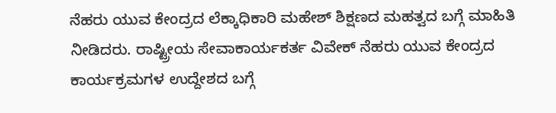ನೆಹರು ಯುವ ಕೇಂದ್ರದ ಲೆಕ್ಕಾಧಿಕಾರಿ ಮಹೇಶ್ ಶಿಕ್ಷಣದ ಮಹತ್ವದ ಬಗ್ಗೆ ಮಾಹಿತಿ ನೀಡಿದರು. ರಾಷ್ಟ್ರೀಯ ಸೇವಾಕಾರ್ಯಕರ್ತ ವಿವೇಕ್ ನೆಹರು ಯುವ ಕೇಂದ್ರದ ಕಾರ್ಯಕ್ರಮಗಳ ಉದ್ದೇಶದ ಬಗ್ಗೆ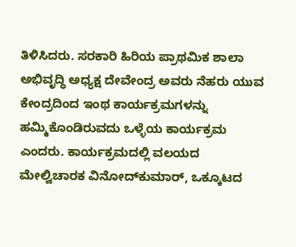ತಿಳಿಸಿದರು. ಸರಕಾರಿ ಹಿರಿಯ ಪ್ರಾಥಮಿಕ ಶಾಲಾ ಅಭಿವೃದ್ಧಿ ಅಧ್ಯಕ್ಷ ದೇವೇಂದ್ರ ಅವರು ನೆಹರು ಯುವ ಕೇಂದ್ರದಿಂದ ಇಂಥ ಕಾರ್ಯಕ್ರಮಗಳನ್ನು ಹಮ್ಮಿಕೊಂಡಿರುವದು ಒಳ್ಳೆಯ ಕಾರ್ಯಕ್ರಮ ಎಂದರು. ಕಾರ್ಯಕ್ರಮದಲ್ಲಿ ವಲಯದ ಮೇಲ್ವಿಚಾರಕ ವಿನೋದ್‍ಕುಮಾರ್, ಒಕ್ಕೂಟದ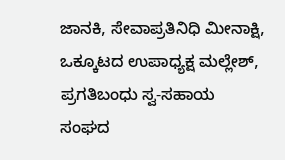ಜಾನಕಿ, ಸೇವಾಪ್ರತಿನಿಧಿ ಮೀನಾಕ್ಷಿ, ಒಕ್ಕೂಟದ ಉಪಾಧ್ಯಕ್ಷ ಮಲ್ಲೇಶ್, ಪ್ರಗತಿಬಂಧು ಸ್ವ-ಸಹಾಯ ಸಂಘದ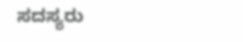ಸದಸ್ಯರು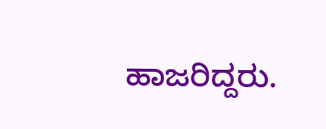ಹಾಜರಿದ್ದರು.